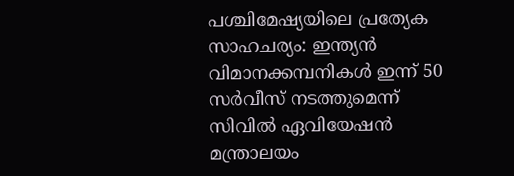പശ്ചിമേഷ്യയിലെ പ്രത്യേക സാഹചര്യം: ഇന്ത്യൻ വിമാനക്കമ്പനികൾ ഇന്ന് 50 സർവീസ് നടത്തുമെന്ന് സിവിൽ ഏവിയേഷൻ മന്ത്രാലയം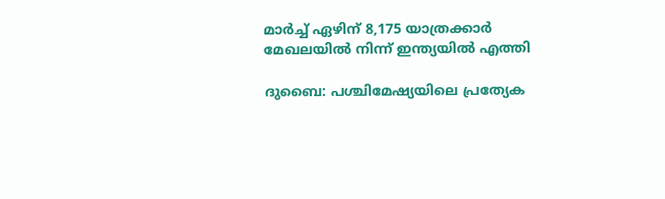മാർച്ച് ഏഴിന് 8,175 യാത്രക്കാർ മേഖലയിൽ നിന്ന് ഇന്ത്യയിൽ എത്തി

ദുബൈ: പശ്ചിമേഷ്യയിലെ പ്രത്യേക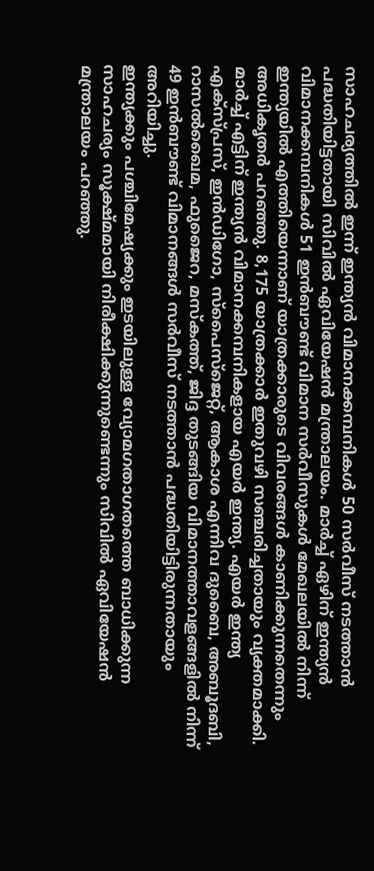സാഹചര്യത്തിൽ ഇന്ന് ഇന്ത്യൻ വിമാനക്കമ്പനികൾ 50 സർവീസ് നടത്താൻ പദ്ധതിയിട്ടതായി സിവിൽ ഏവിയേഷൻ മന്ത്രാലയം. മാർച്ച് ഏഴിന് ഇന്ത്യൻ വിമാനക്കമ്പനികൾ 51 ഇൻബൗണ്ട് വിമാന സർവീസുകൾ മേഖലയിൽ നിന്ന് ഇന്ത്യയിൽ എത്തിയെന്നാണ് യാത്രക്കാരുടെ വിവരങ്ങൾ കാണിക്കുന്നതെന്നും അധികൃതർ പറഞ്ഞു. 8,175 യാത്രക്കാർ ഇതുവഴി സഞ്ചരിച്ചതായും വ്യക്തമാക്കി.
മാർച്ച് എട്ടിന് ഇന്ത്യൻ വിമാനക്കമ്പനികളായ എയർ ഇന്ത്യ. എയർ ഇന്ത്യ എക്സ്പ്രസ്, ഇൻഡിഗോ, സ്പൈസ്ജെറ്റ്, ആകാശ എന്നിവ ദുബൈ, അബൂദബി, റാസൽഖൈമ, ഫുജൈറ, മസ്കത്ത്, ജിദ്ദ തുടങ്ങിയ വിമാനത്താവളങ്ങളിൽ നിന്ന് 49 ഇൻബൗണ്ട് വിമാനങ്ങൾ സർവീസ് നടത്താൻ പദ്ധതിയിട്ടിരുന്നതായും അറിയിച്ചു.
ഇന്ത്യക്കും പശ്ചിമേഷ്യക്കും ഇടയിലുള്ള വ്യോമഗതാഗതത്തെ ബാധിക്കുന്ന സാഹചര്യം സൂക്ഷ്മമായി നിരീക്ഷിക്കുന്നുണ്ടെന്നും സിവിൽ ഏവിയേഷൻ മന്ത്രാലയം പറഞ്ഞു.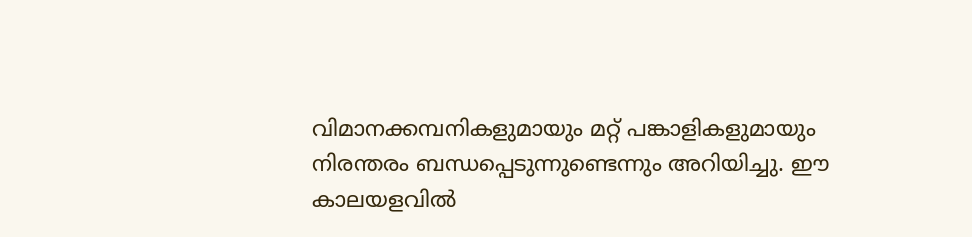വിമാനക്കമ്പനികളുമായും മറ്റ് പങ്കാളികളുമായും നിരന്തരം ബന്ധപ്പെടുന്നുണ്ടെന്നും അറിയിച്ചു. ഈ കാലയളവിൽ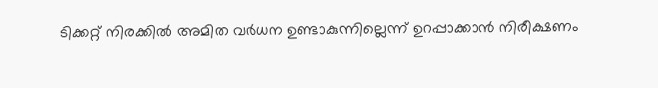ടിക്കറ്റ് നിരക്കിൽ അമിത വർധന ഉണ്ടാകുന്നില്ലെന്ന് ഉറപ്പാക്കാൻ നിരീക്ഷണം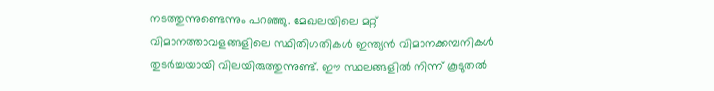നടത്തുന്നുണ്ടെന്നും പറഞ്ഞു. മേഖലയിലെ മറ്റ് വിമാനത്താവളങ്ങളിലെ സ്ഥിതിഗതികൾ ഇന്ത്യൻ വിമാനക്കമ്പനികൾ തുടർച്ചയായി വിലയിരുത്തുന്നുണ്ട്. ഈ സ്ഥലങ്ങളിൽ നിന്ന് കൂടുതൽ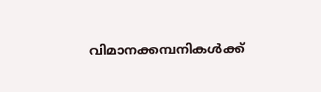വിമാനക്കമ്പനികൾക്ക്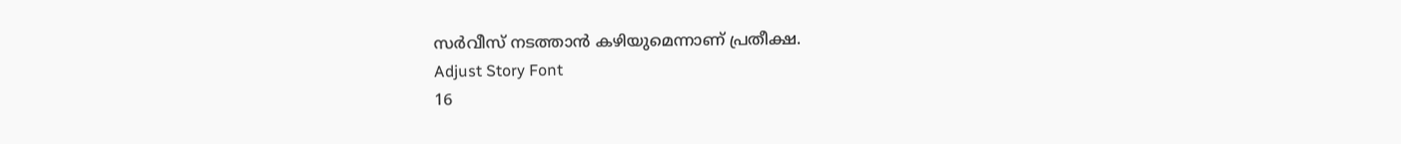സർവീസ് നടത്താൻ കഴിയുമെന്നാണ് പ്രതീക്ഷ.
Adjust Story Font
16